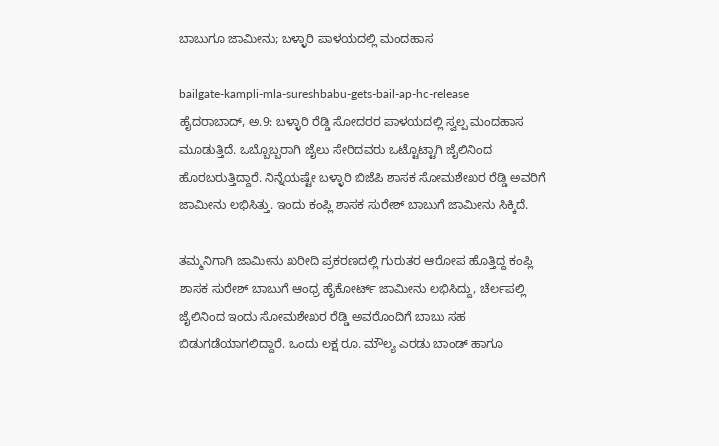ಬಾಬುಗೂ ಜಾಮೀನು; ಬಳ್ಳಾರಿ ಪಾಳಯದಲ್ಲಿ ಮಂದಹಾಸ

bailgate-kampli-mla-sureshbabu-gets-bail-ap-hc-release
ಹೈದರಾಬಾದ್, ಅ.9: ಬಳ್ಳಾರಿ ರೆಡ್ಡಿ ಸೋದರರ ಪಾಳಯದಲ್ಲಿ ಸ್ವಲ್ಪ ಮಂದಹಾಸ ಮೂಡುತ್ತಿದೆ. ಒಬ್ಬೊಬ್ಬರಾಗಿ ಜೈಲು ಸೇರಿದವರು ಒಟ್ಟೊಟ್ಟಾಗಿ ಜೈಲಿನಿಂದ ಹೊರಬರುತ್ತಿದ್ದಾರೆ. ನಿನ್ನೆಯಷ್ಟೇ ಬಳ್ಳಾರಿ ಬಿಜೆಪಿ ಶಾಸಕ ಸೋಮಶೇಖರ ರೆಡ್ಡಿ ಅವರಿಗೆ ಜಾಮೀನು ಲಭಿಸಿತ್ತು. ಇಂದು ಕಂಪ್ಲಿ ಶಾಸಕ ಸುರೇಶ್ ಬಾಬುಗೆ ಜಾಮೀನು ಸಿಕ್ಕಿದೆ.

ತಮ್ಮನಿಗಾಗಿ ಜಾಮೀನು ಖರೀದಿ ಪ್ರಕರಣದಲ್ಲಿ ಗುರುತರ ಆರೋಪ ಹೊತ್ತಿದ್ದ ಕಂಪ್ಲಿ ಶಾಸಕ ಸುರೇಶ್ ಬಾಬುಗೆ ಆಂಧ್ರ ಹೈಕೋರ್ಟ್ ಜಾಮೀನು ಲಭಿಸಿದ್ದು, ಚೆರ್ಲಪಲ್ಲಿ ಜೈಲಿನಿಂದ ಇಂದು ಸೋಮಶೇಖರ ರೆಡ್ಡಿ ಅವರೊಂದಿಗೆ ಬಾಬು ಸಹ ಬಿಡುಗಡೆಯಾಗಲಿದ್ದಾರೆ. ಒಂದು ಲಕ್ಷ ರೂ. ಮೌಲ್ಯ ಎರಡು ಬಾಂಡ್‌ ಹಾಗೂ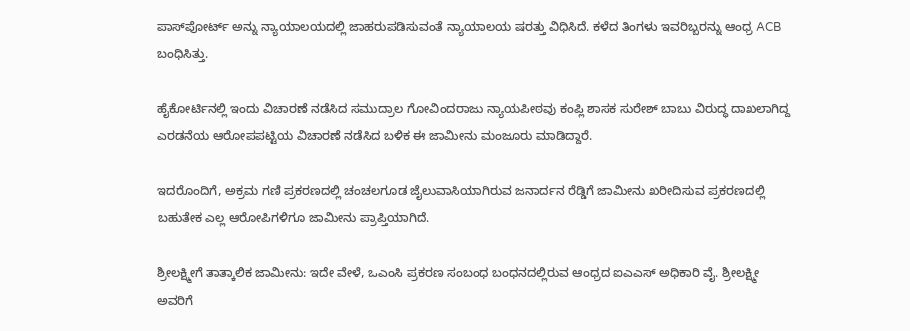ಪಾಸ್‌ಪೋರ್ಟ್‌ ಅನ್ನು ನ್ಯಾಯಾಲಯದಲ್ಲಿ ಜಾಹರುಪಡಿಸುವಂತೆ ನ್ಯಾಯಾಲಯ ಷರತ್ತು ವಿಧಿಸಿದೆ. ಕಳೆದ ತಿಂಗಳು ಇವರಿಬ್ಬರನ್ನು ಆಂಧ್ರ ACB ಬಂಧಿಸಿತ್ತು.

ಹೈಕೋರ್ಟಿನಲ್ಲಿ ಇಂದು ವಿಚಾರಣೆ ನಡೆಸಿದ ಸಮುದ್ರಾಲ ಗೋವಿಂದರಾಜು ನ್ಯಾಯಪೀಠವು ಕಂಪ್ಲಿ ಶಾಸಕ ಸುರೇಶ್ ಬಾಬು ವಿರುದ್ಧ ದಾಖಲಾಗಿದ್ದ ಎರಡನೆಯ ಆರೋಪಪಟ್ಟಿಯ ವಿಚಾರಣೆ ನಡೆಸಿದ ಬಳಿಕ ಈ ಜಾಮೀನು ಮಂಜೂರು ಮಾಡಿದ್ದಾರೆ.

ಇದರೊಂದಿಗೆ, ಅಕ್ರಮ ಗಣಿ ಪ್ರಕರಣದಲ್ಲಿ ಚಂಚಲಗೂಡ ಜೈಲುವಾಸಿಯಾಗಿರುವ ಜನಾರ್ದನ ರೆಡ್ಡಿಗೆ ಜಾಮೀನು ಖರೀದಿಸುವ ಪ್ರಕರಣದಲ್ಲಿ ಬಹುತೇಕ ಎಲ್ಲ ಆರೋಪಿಗಳಿಗೂ ಜಾಮೀನು ಪ್ರಾಪ್ತಿಯಾಗಿದೆ.

ಶ್ರೀಲಕ್ಷ್ಮೀಗೆ ತಾತ್ಕಾಲಿಕ ಜಾಮೀನು: ಇದೇ ವೇಳೆ, ಒಎಂಸಿ ಪ್ರಕರಣ ಸಂಬಂಧ ಬಂಧನದಲ್ಲಿರುವ ಆಂಧ್ರದ ಐಎಎಸ್‌ ಅಧಿಕಾರಿ ವೈ. ಶ್ರೀಲಕ್ಷ್ಮೀ ಅವರಿಗೆ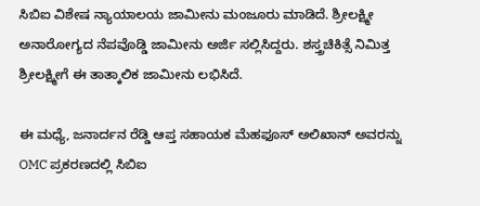ಸಿಬಿಐ ವಿಶೇಷ ನ್ಯಾಯಾಲಯ ಜಾಮೀನು ಮಂಜೂರು ಮಾಡಿದೆ. ಶ್ರೀಲಕ್ಷ್ಮೀ ಅನಾರೋಗ್ಯದ ನೆಪವೊಡ್ಡಿ ಜಾಮೀನು ಅರ್ಜಿ ಸಲ್ಲಿಸಿದ್ದರು. ಶಸ್ತ್ರಚಿಕಿತ್ಸೆ ನಿಮಿತ್ತ ಶ್ರೀಲಕ್ಷ್ಮೀಗೆ ಈ ತಾತ್ಕಾಲಿಕ ಜಾಮೀನು ಲಭಿಸಿದೆ.

ಈ ಮಧ್ಯೆ, ಜನಾರ್ದನ ರೆಡ್ಡಿ ಆಪ್ತ ಸಹಾಯಕ ಮೆಹಫೂಸ್ ಅಲಿಖಾನ್ ಅವರನ್ನು OMC ಪ್ರಕರಣದಲ್ಲಿ ಸಿಬಿಐ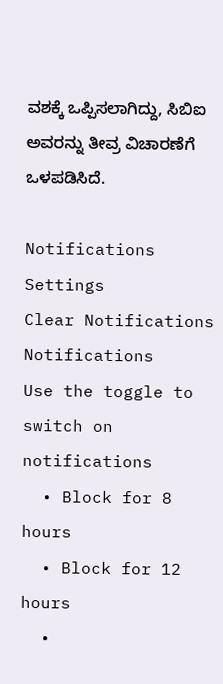ವಶಕ್ಕೆ ಒಪ್ಪಿಸಲಾಗಿದ್ದು, ಸಿಬಿಐ ಅವರನ್ನು ತೀವ್ರ ವಿಚಾರಣೆಗೆ ಒಳಪಡಿಸಿದೆ.

Notifications
Settings
Clear Notifications
Notifications
Use the toggle to switch on notifications
  • Block for 8 hours
  • Block for 12 hours
  •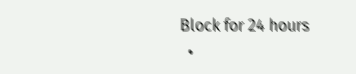Block for 24 hours
  •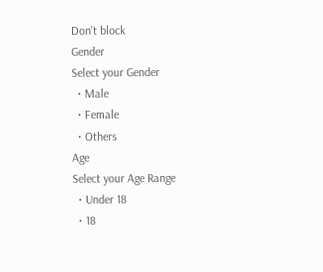Don't block
Gender
Select your Gender
  • Male
  • Female
  • Others
Age
Select your Age Range
  • Under 18
  • 18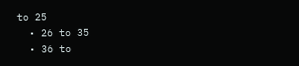to 25
  • 26 to 35
  • 36 to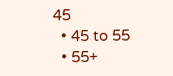45
  • 45 to 55
  • 55+